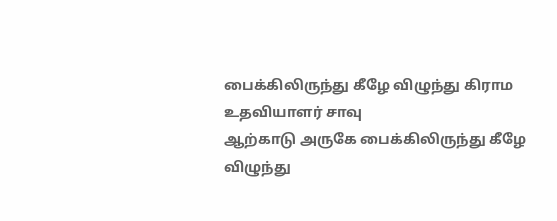பைக்கிலிருந்து கீழே விழுந்து கிராம உதவியாளர் சாவு
ஆற்காடு அருகே பைக்கிலிருந்து கீழே விழுந்து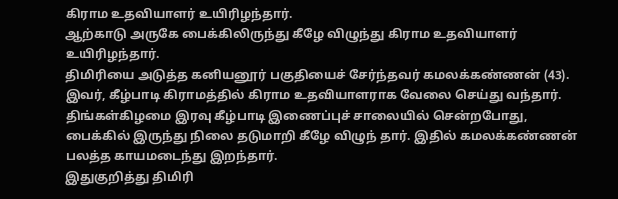கிராம உதவியாளர் உயிரிழந்தார்.
ஆற்காடு அருகே பைக்கிலிருந்து கீழே விழுந்து கிராம உதவியாளர் உயிரிழந்தார்.
திமிரியை அடுத்த கனியனூர் பகுதியைச் சேர்ந்தவர் கமலக்கண்ணன் (43). இவர், கீழ்பாடி கிராமத்தில் கிராம உதவியாளராக வேலை செய்து வந்தார். திங்கள்கிழமை இரவு கீழ்பாடி இணைப்புச் சாலையில் சென்றபோது, பைக்கில் இருந்து நிலை தடுமாறி கீழே விழுந் தார். இதில் கமலக்கண்ணன் பலத்த காயமடைந்து இறந்தார்.
இதுகுறித்து திமிரி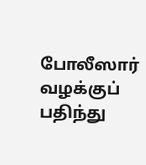போலீஸார் வழக்குப் பதிந்து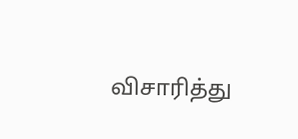விசாரித்து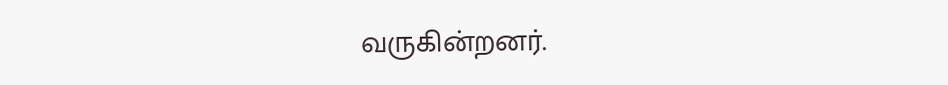வருகின்றனர்.